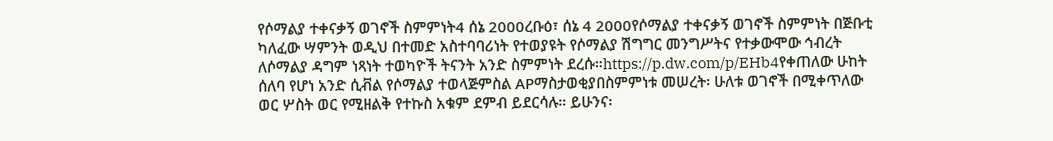የሶማልያ ተቀናቃኝ ወገኖች ስምምነት4 ሰኔ 2000ረቡዕ፣ ሰኔ 4 2000የሶማልያ ተቀናቃኝ ወገኖች ስምምነት በጅቡቲ ካለፈው ሣምንት ወዲህ በተመድ አስተባባሪነት የተወያዩት የሶማልያ ሽግግር መንግሥትና የተቃውሞው ኅብረት ለሶማልያ ዳግም ነጻነት ተወካዮች ትናንት አንድ ስምምነት ደረሱ።https://p.dw.com/p/EHb4የቀጠለው ሁከት ሰለባ የሆነ አንድ ሲቭል የሶማልያ ተወላጅምስል APማስታወቂያበስምምነቱ መሠረት፡ ሁለቱ ወገኖች በሚቀጥለው ወር ሦስት ወር የሚዘልቅ የተኩስ አቁም ደምብ ይደርሳሉ። ይሁንና፡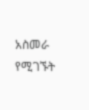አስመራ የሚገኙት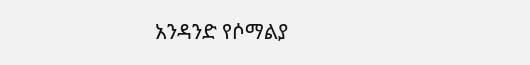አንዳንድ የሶማልያ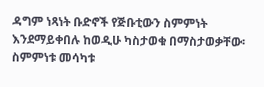ዳግም ነጻነት ቡድኖች የጅቡቲውን ስምምነት እንደማይቀበሉ ከወዲሁ ካስታወቁ በማስታወቃቸው፡ ስምምነቱ መሳካቱ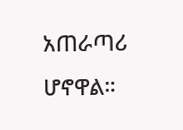አጠራጣሪ ሆኖዋል።